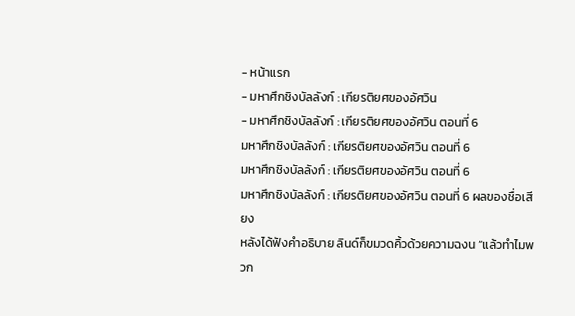- หน้าแรก
- มหาศึกชิงบัลลังก์ : เกียรติยศของอัศวิน
- มหาศึกชิงบัลลังก์ : เกียรติยศของอัศวิน ตอนที่ 6
มหาศึกชิงบัลลังก์ : เกียรติยศของอัศวิน ตอนที่ 6
มหาศึกชิงบัลลังก์ : เกียรติยศของอัศวิน ตอนที่ 6
มหาศึกชิงบัลลังก์ : เกียรติยศของอัศวิน ตอนที่ 6 ผลของชื่อเสียง
หลังได้ฟังคำอธิบาย ลินด์ก็ขมวดคิ้วด้วยความฉงน “แล้วทำไมพวก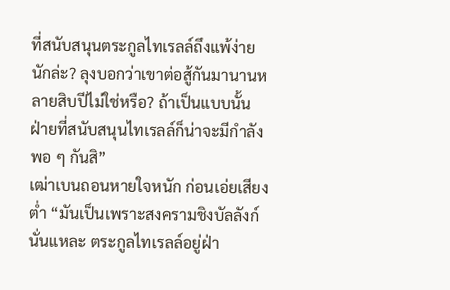ที่สนับสนุนตระกูลไทเรลล์ถึงแพ้ง่ายนักล่ะ? ลุงบอกว่าเขาต่อสู้กันมานานหลายสิบปีไม่ใช่หรือ? ถ้าเป็นแบบนั้น ฝ่ายที่สนับสนุนไทเรลล์ก็น่าจะมีกำลังพอ ๆ กันสิ”
เฒ่าเบนถอนหายใจหนัก ก่อนเอ่ยเสียงต่ำ “มันเป็นเพราะสงครามชิงบัลลังก์นั่นแหละ ตระกูลไทเรลล์อยู่ฝ่า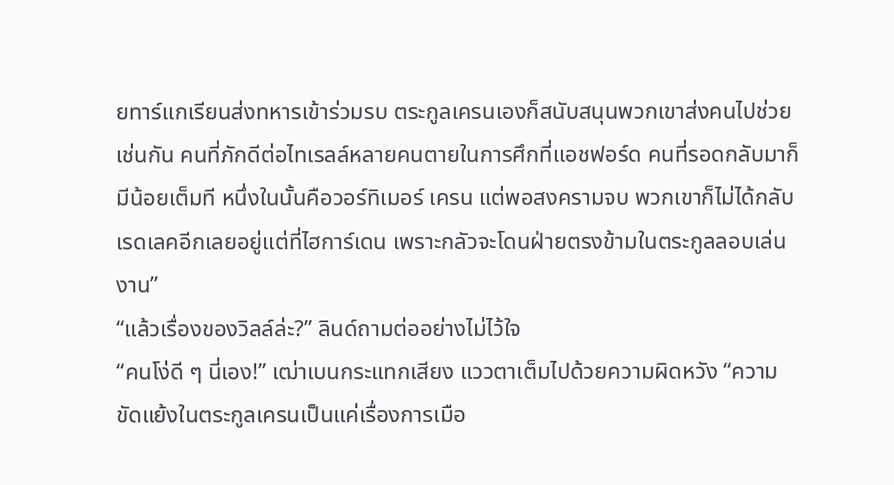ยทาร์แกเรียนส่งทหารเข้าร่วมรบ ตระกูลเครนเองก็สนับสนุนพวกเขาส่งคนไปช่วยเช่นกัน คนที่ภักดีต่อไทเรลล์หลายคนตายในการศึกที่แอชฟอร์ด คนที่รอดกลับมาก็มีน้อยเต็มที หนึ่งในนั้นคือวอร์ทิเมอร์ เครน แต่พอสงครามจบ พวกเขาก็ไม่ได้กลับเรดเลคอีกเลยอยู่แต่ที่ไฮการ์เดน เพราะกลัวจะโดนฝ่ายตรงข้ามในตระกูลลอบเล่นงาน”
“แล้วเรื่องของวิลล์ล่ะ?” ลินด์ถามต่ออย่างไม่ไว้ใจ
“คนโง่ดี ๆ นี่เอง!” เฒ่าเบนกระแทกเสียง แววตาเต็มไปด้วยความผิดหวัง “ความขัดแย้งในตระกูลเครนเป็นแค่เรื่องการเมือ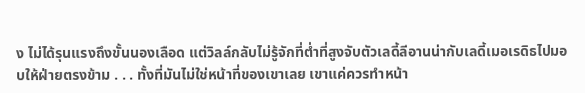ง ไม่ได้รุนแรงถึงขั้นนองเลือด แต่วิลล์กลับไม่รู้จักที่ต่ำที่สูงจับตัวเลดี้ลีอานน่ากับเลดี้เมอเรดิธไปมอบให้ฝ่ายตรงข้าม . . . ทั้งที่มันไม่ใช่หน้าที่ของเขาเลย เขาแค่ควรทำหน้า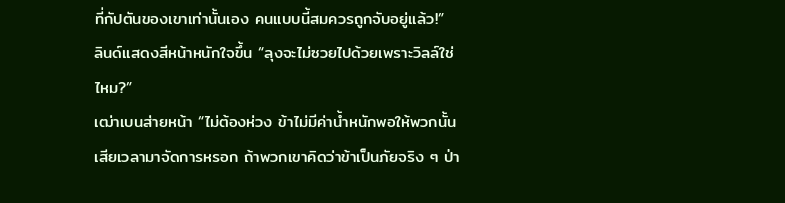ที่กัปตันของเขาเท่านั้นเอง คนแบบนี้สมควรถูกจับอยู่แล้ว!”
ลินด์แสดงสีหน้าหนักใจขึ้น “ลุงจะไม่ซวยไปด้วยเพราะวิลล์ใช่ไหม?”
เฒ่าเบนส่ายหน้า “ไม่ต้องห่วง ข้าไม่มีค่าน้ำหนักพอให้พวกนั้นเสียเวลามาจัดการหรอก ถ้าพวกเขาคิดว่าข้าเป็นภัยจริง ๆ ป่า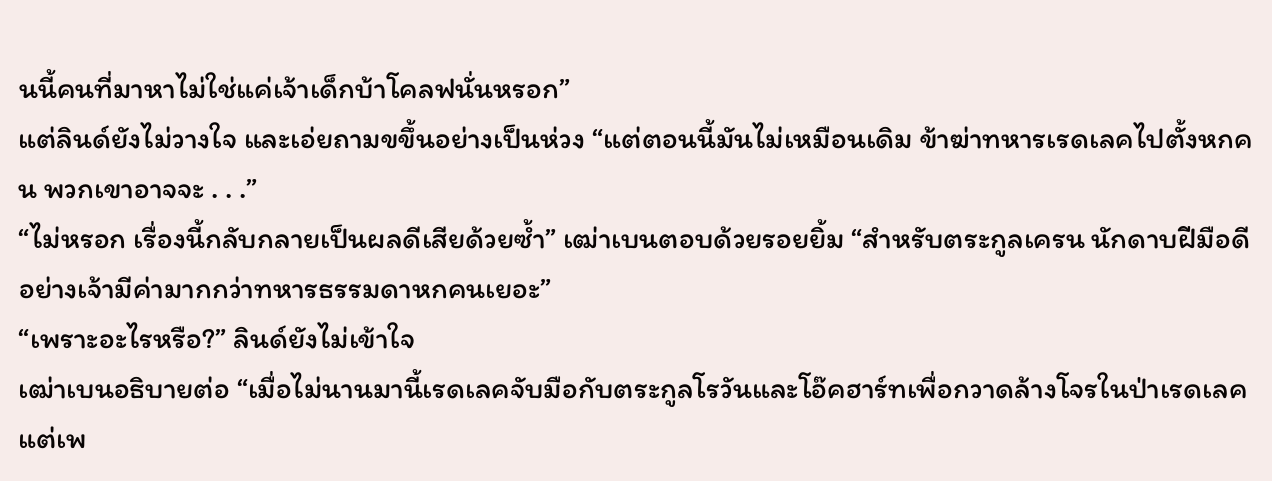นนี้คนที่มาหาไม่ใช่แค่เจ้าเด็กบ้าโคลฟนั่นหรอก”
แต่ลินด์ยังไม่วางใจ และเอ่ยถามขขึ้นอย่างเป็นห่วง “แต่ตอนนี้มันไม่เหมือนเดิม ข้าฆ่าทหารเรดเลคไปตั้งหกคน พวกเขาอาจจะ . . .”
“ไม่หรอก เรื่องนี้กลับกลายเป็นผลดีเสียด้วยซ้ำ” เฒ่าเบนตอบด้วยรอยยิ้ม “สำหรับตระกูลเครน นักดาบฝีมือดีอย่างเจ้ามีค่ามากกว่าทหารธรรมดาหกคนเยอะ”
“เพราะอะไรหรือ?” ลินด์ยังไม่เข้าใจ
เฒ่าเบนอธิบายต่อ “เมื่อไม่นานมานี้เรดเลคจับมือกับตระกูลโรวันและโอ๊คฮาร์ทเพื่อกวาดล้างโจรในป่าเรดเลค แต่เพ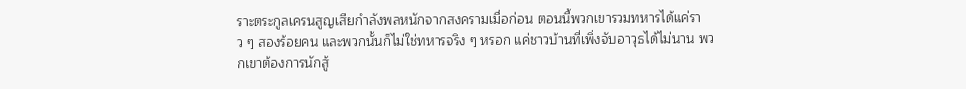ราะตระกูลเครนสูญเสียกำลังพลหนักจากสงครามเมื่อก่อน ตอนนี้พวกเขารวมทหารได้แค่ราว ๆ สองร้อยคน และพวกนั้นก็ไม่ใช่ทหารจริง ๆ หรอก แค่ชาวบ้านที่เพิ่งจับอาวุธได้ไม่นาน พวกเขาต้องการนักสู้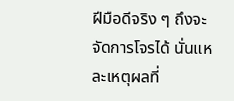ฝีมือดีจริง ๆ ถึงจะจัดการโจรได้ นั่นแหละเหตุผลที่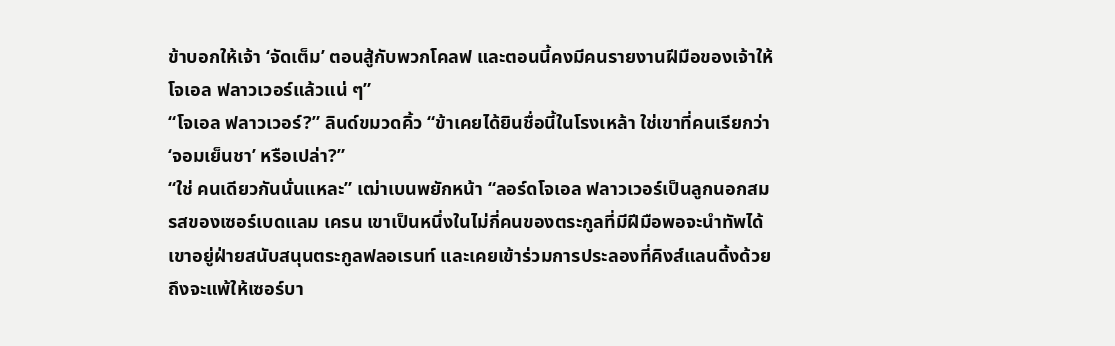ข้าบอกให้เจ้า ‘จัดเต็ม’ ตอนสู้กับพวกโคลฟ และตอนนี้คงมีคนรายงานฝีมือของเจ้าให้โจเอล ฟลาวเวอร์แล้วแน่ ๆ”
“โจเอล ฟลาวเวอร์?” ลินด์ขมวดคิ้ว “ข้าเคยได้ยินชื่อนี้ในโรงเหล้า ใช่เขาที่คนเรียกว่า ‘จอมเย็นชา’ หรือเปล่า?”
“ใช่ คนเดียวกันนั่นแหละ” เฒ่าเบนพยักหน้า “ลอร์ดโจเอล ฟลาวเวอร์เป็นลูกนอกสมรสของเซอร์เบดแลม เครน เขาเป็นหนึ่งในไม่กี่คนของตระกูลที่มีฝีมือพอจะนำทัพได้ เขาอยู่ฝ่ายสนับสนุนตระกูลฟลอเรนท์ และเคยเข้าร่วมการประลองที่คิงส์แลนดิ้งด้วย ถึงจะแพ้ให้เซอร์บา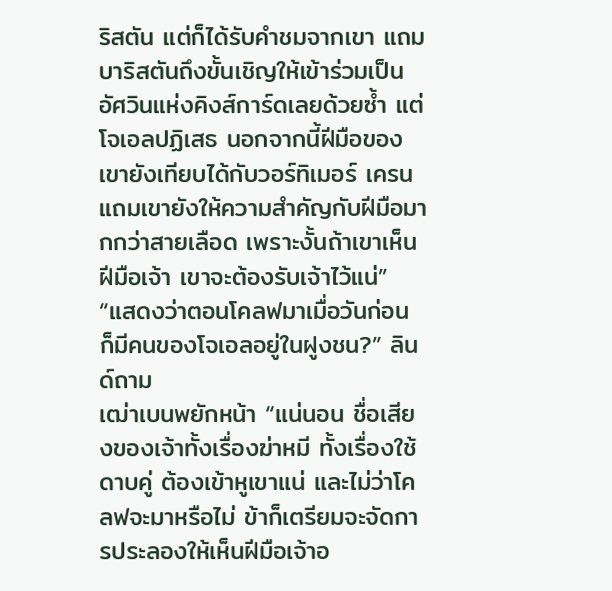ริสตัน แต่ก็ได้รับคำชมจากเขา แถมบาริสตันถึงขั้นเชิญให้เข้าร่วมเป็นอัศวินแห่งคิงส์การ์ดเลยด้วยซ้ำ แต่โจเอลปฏิเสธ นอกจากนี้ฝีมือของเขายังเทียบได้กับวอร์ทิเมอร์ เครน แถมเขายังให้ความสำคัญกับฝีมือมากกว่าสายเลือด เพราะงั้นถ้าเขาเห็นฝีมือเจ้า เขาจะต้องรับเจ้าไว้แน่”
“แสดงว่าตอนโคลฟมาเมื่อวันก่อน ก็มีคนของโจเอลอยู่ในฝูงชน?” ลินด์ถาม
เฒ่าเบนพยักหน้า “แน่นอน ชื่อเสียงของเจ้าทั้งเรื่องฆ่าหมี ทั้งเรื่องใช้ดาบคู่ ต้องเข้าหูเขาแน่ และไม่ว่าโคลฟจะมาหรือไม่ ข้าก็เตรียมจะจัดการประลองให้เห็นฝีมือเจ้าอ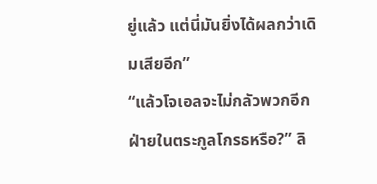ยู่แล้ว แต่นี่มันยิ่งได้ผลกว่าเดิมเสียอีก”
“แล้วโจเอลจะไม่กลัวพวกอีกฝ่ายในตระกูลโกรธหรือ?” ลิ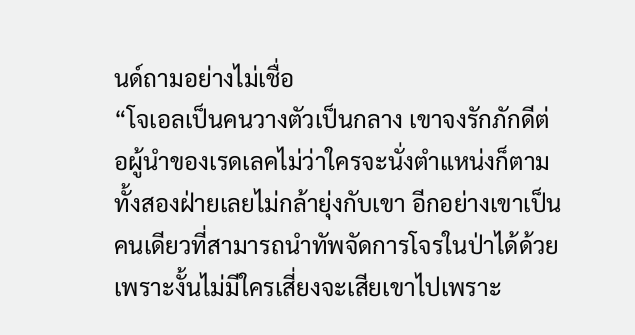นด์ถามอย่างไม่เชื่อ
“โจเอลเป็นคนวางตัวเป็นกลาง เขาจงรักภักดีต่อผู้นำของเรดเลคไม่ว่าใครจะนั่งตำแหน่งก็ตาม ทั้งสองฝ่ายเลยไม่กล้ายุ่งกับเขา อีกอย่างเขาเป็นคนเดียวที่สามารถนำทัพจัดการโจรในป่าได้ด้วย เพราะงั้นไม่มีใครเสี่ยงจะเสียเขาไปเพราะ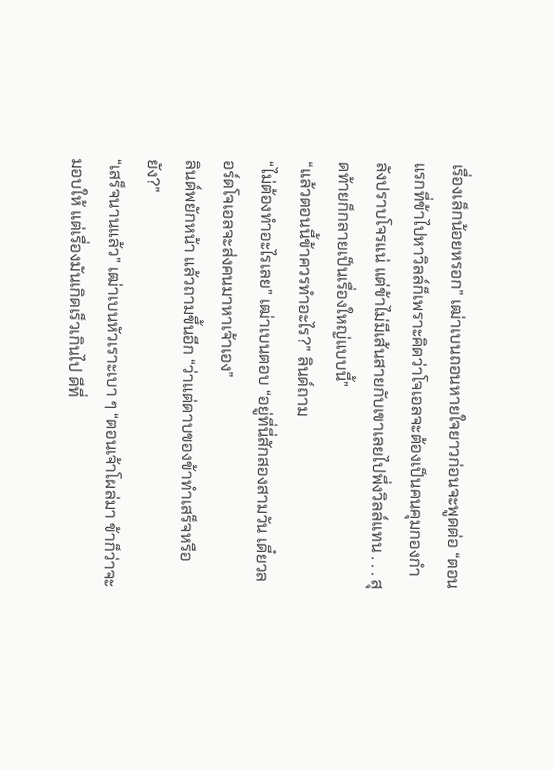เรื่องเล็กน้อยหรอก” เฒ่าเบนถอนหายใจยาวก่อนจะพูดต่อ “ตอนแรกที่ข้าไปหาวิลล์ก็เพราะคิดว่าโจเอลจะต้องเป็นคนคุมกองกำลังปราบโจรแน่ แต่ข้าไม่มีเส้นสายกับเขาเลยไปพึ่งวิลล์แทน . . . สุดท้ายก็กลายเป็นเรื่องใหญ่แบบนี้”
“แล้วตอนนี้ข้าควรทำอะไร?” ลินด์ถาม
“ไม่ต้องทำอะไรเลย” เฒ่าเบนตอบ “อยู่ที่นี่สักสองสามวัน เดี๋ยวลอร์ดโจเอลจะส่งคนมาหาเจ้าเอง”
ลินด์พยักหน้า แล้วถามขึ้นอีก “ว่าแต่ดาบของข้าทำเสร็จหรือยัง?”
“เสร็จนานแล้ว” เฒ่าเบนหัวเราะเบา ๆ “ตอนเจ้าโผล่มา ข้าก็ว่าจะมอบให้ แต่เรื่องมันเกิดเร็วเกินไป ดีที่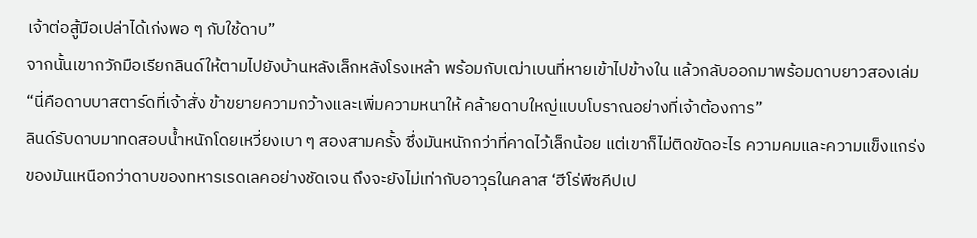เจ้าต่อสู้มือเปล่าได้เก่งพอ ๆ กับใช้ดาบ”
จากนั้นเขากวักมือเรียกลินด์ให้ตามไปยังบ้านหลังเล็กหลังโรงเหล้า พร้อมกับเฒ่าเบนที่หายเข้าไปข้างใน แล้วกลับออกมาพร้อมดาบยาวสองเล่ม
“นี่คือดาบบาสตาร์ดที่เจ้าสั่ง ข้าขยายความกว้างและเพิ่มความหนาให้ คล้ายดาบใหญ่แบบโบราณอย่างที่เจ้าต้องการ”
ลินด์รับดาบมาทดสอบน้ำหนักโดยเหวี่ยงเบา ๆ สองสามครั้ง ซึ่งมันหนักกว่าที่คาดไว้เล็กน้อย แต่เขาก็ไม่ติดขัดอะไร ความคมและความแข็งแกร่งของมันเหนือกว่าดาบของทหารเรดเลคอย่างชัดเจน ถึงจะยังไม่เท่ากับอาวุธในคลาส ‘ฮีโร่พีซคีปเป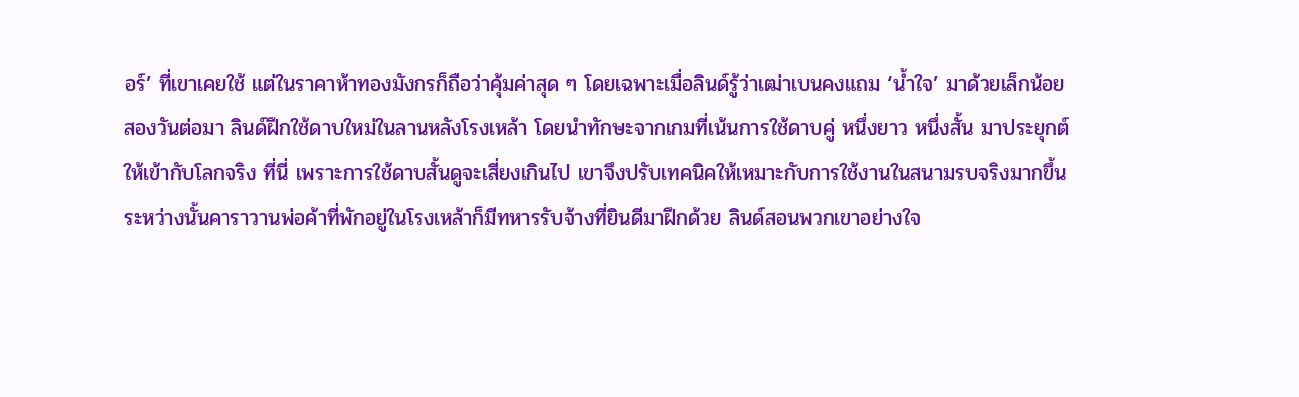อร์’ ที่เขาเคยใช้ แต่ในราคาห้าทองมังกรก็ถือว่าคุ้มค่าสุด ๆ โดยเฉพาะเมื่อลินด์รู้ว่าเฒ่าเบนคงแถม ‘น้ำใจ’ มาด้วยเล็กน้อย
สองวันต่อมา ลินด์ฝึกใช้ดาบใหม่ในลานหลังโรงเหล้า โดยนำทักษะจากเกมที่เน้นการใช้ดาบคู่ หนึ่งยาว หนึ่งสั้น มาประยุกต์ให้เข้ากับโลกจริง ที่นี่ เพราะการใช้ดาบสั้นดูจะเสี่ยงเกินไป เขาจึงปรับเทคนิคให้เหมาะกับการใช้งานในสนามรบจริงมากขึ้น
ระหว่างนั้นคาราวานพ่อค้าที่พักอยู่ในโรงเหล้าก็มีทหารรับจ้างที่ยินดีมาฝึกด้วย ลินด์สอนพวกเขาอย่างใจ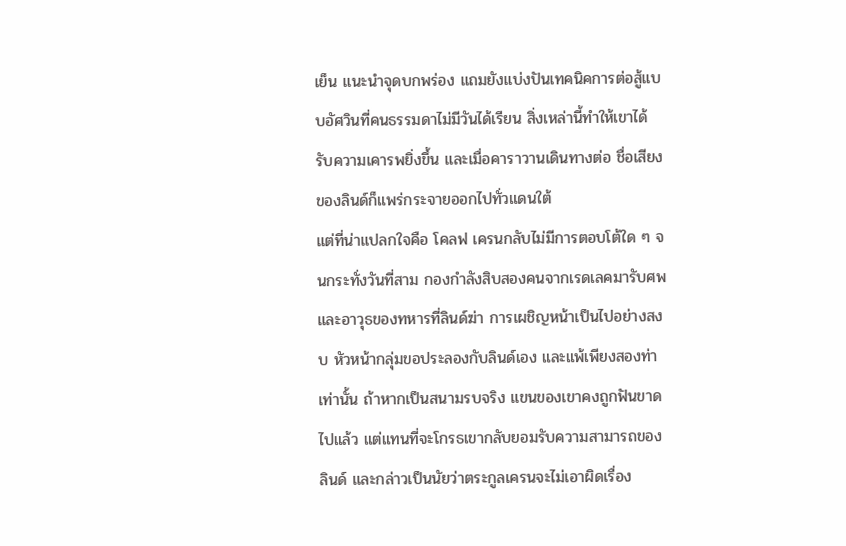เย็น แนะนำจุดบกพร่อง แถมยังแบ่งปันเทคนิคการต่อสู้แบบอัศวินที่คนธรรมดาไม่มีวันได้เรียน สิ่งเหล่านี้ทำให้เขาได้รับความเคารพยิ่งขึ้น และเมื่อคาราวานเดินทางต่อ ชื่อเสียงของลินด์ก็แพร่กระจายออกไปทั่วแดนใต้
แต่ที่น่าแปลกใจคือ โคลฟ เครนกลับไม่มีการตอบโต้ใด ๆ จนกระทั่งวันที่สาม กองกำลังสิบสองคนจากเรดเลคมารับศพและอาวุธของทหารที่ลินด์ฆ่า การเผชิญหน้าเป็นไปอย่างสงบ หัวหน้ากลุ่มขอประลองกับลินด์เอง และแพ้เพียงสองท่าเท่านั้น ถ้าหากเป็นสนามรบจริง แขนของเขาคงถูกฟันขาดไปแล้ว แต่แทนที่จะโกรธเขากลับยอมรับความสามารถของลินด์ และกล่าวเป็นนัยว่าตระกูลเครนจะไม่เอาผิดเรื่อง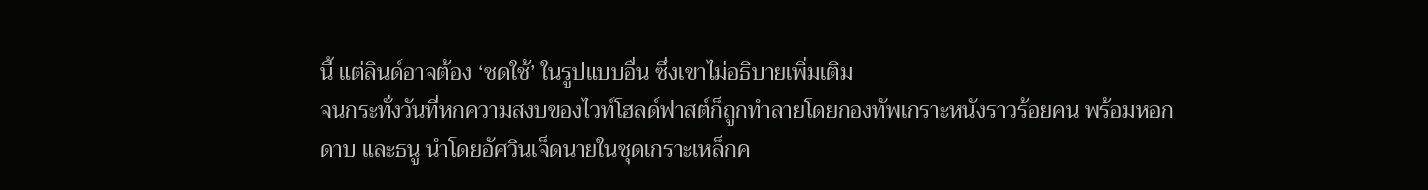นี้ แต่ลินด์อาจต้อง ‘ชดใช้’ ในรูปแบบอื่น ซึ่งเขาไม่อธิบายเพิ่มเติม
จนกระทั่งวันที่หกความสงบของไวท์โฮลด์ฟาสต์ก็ถูกทำลายโดยกองทัพเกราะหนังราวร้อยคน พร้อมหอก ดาบ และธนู นำโดยอัศวินเจ็ดนายในชุดเกราะเหล็กค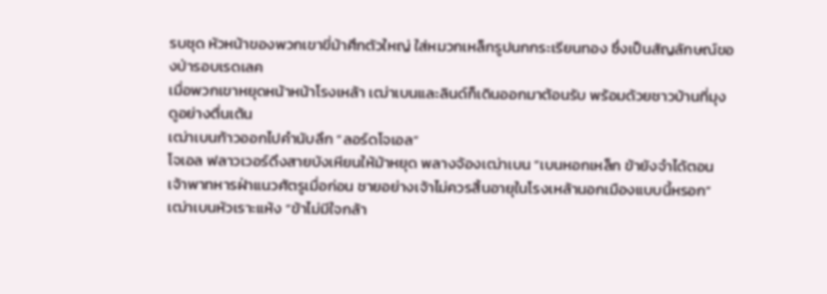รบชุด หัวหน้าของพวกเขาขี่ม้าศึกตัวใหญ่ ใส่หมวกเหล็กรูปนกกระเรียนทอง ซึ่งเป็นสัญลักษณ์ของป่ารอบเรดเลค
เมื่อพวกเขาหยุดหน้าหน้าโรงเหล้า เฒ่าเบนและลินด์ก็เดินออกมาต้อนรับ พร้อมด้วยชาวบ้านที่มุงดูอย่างตื่นเต้น
เฒ่าเบนก้าวออกไปคำนับลึก “ลอร์ดโจเอล”
โจเอล ฟลาวเวอร์ดึงสายบังเหียนให้ม้าหยุด พลางจ้องเฒ่าเบน “เบนหอกเหล็ก ข้ายังจำได้ตอนเจ้าพาทหารฝ่าแนวศัตรูเมื่อก่อน ชายอย่างเจ้าไม่ควรสิ้นอายุในโรงเหล้านอกเมืองแบบนี้หรอก”
เฒ่าเบนหัวเราะแห้ง “ข้าไม่มีใจกล้า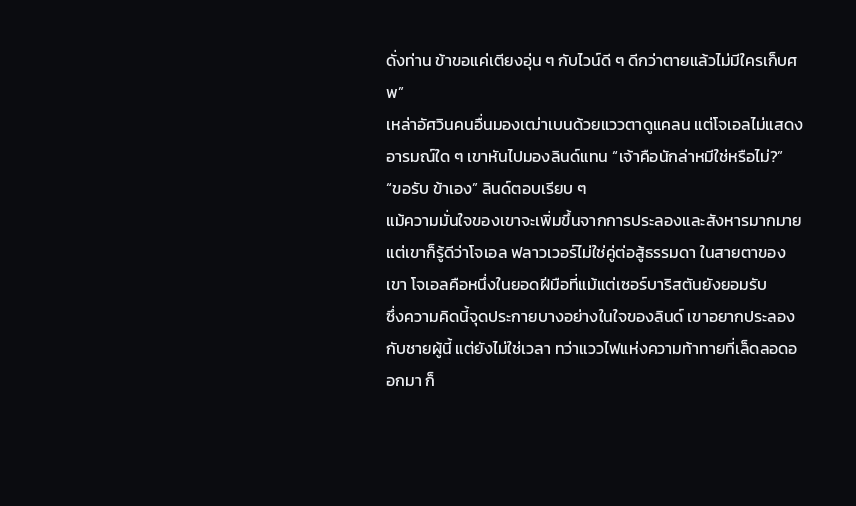ดั่งท่าน ข้าขอแค่เตียงอุ่น ๆ กับไวน์ดี ๆ ดีกว่าตายแล้วไม่มีใครเก็บศพ”
เหล่าอัศวินคนอื่นมองเฒ่าเบนด้วยแววตาดูแคลน แต่โจเอลไม่แสดงอารมณ์ใด ๆ เขาหันไปมองลินด์แทน “เจ้าคือนักล่าหมีใช่หรือไม่?”
“ขอรับ ข้าเอง” ลินด์ตอบเรียบ ๆ
แม้ความมั่นใจของเขาจะเพิ่มขึ้นจากการประลองและสังหารมากมาย แต่เขาก็รู้ดีว่าโจเอล ฟลาวเวอร์ไม่ใช่คู่ต่อสู้ธรรมดา ในสายตาของเขา โจเอลคือหนึ่งในยอดฝีมือที่แม้แต่เซอร์บาริสตันยังยอมรับ
ซึ่งความคิดนี้จุดประกายบางอย่างในใจของลินด์ เขาอยากประลองกับชายผู้นี้ แต่ยังไม่ใช่เวลา ทว่าแววไฟแห่งความท้าทายที่เล็ดลอดออกมา ก็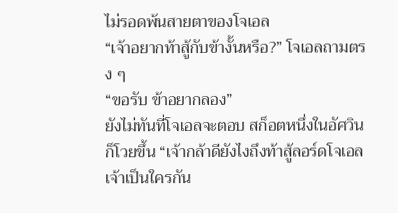ไม่รอดพ้นสายตาของโจเอล
“เจ้าอยากท้าสู้กับข้างั้นหรือ?” โจเอลถามตรง ๆ
“ขอรับ ข้าอยากลอง”
ยังไม่ทันที่โจเอลจะตอบ สก็อตหนึ่งในอัศวินก็โวยขึ้น “เจ้ากล้าดียังไงถึงท้าสู้ลอร์ดโจเอล เจ้าเป็นใครกัน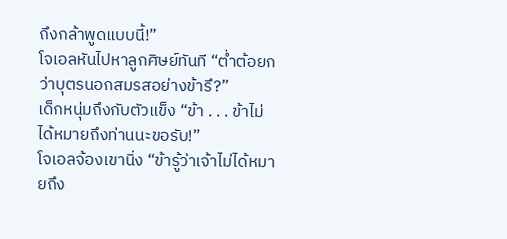ถึงกล้าพูดแบบนี้!”
โจเอลหันไปหาลูกศิษย์ทันที “ต่ำต้อยกว่าบุตรนอกสมรสอย่างข้ารึ?”
เด็กหนุ่มถึงกับตัวแข็ง “ข้า . . . ข้าไม่ได้หมายถึงท่านนะขอรับ!”
โจเอลจ้องเขานิ่ง “ข้ารู้ว่าเจ้าไม่ได้หมายถึง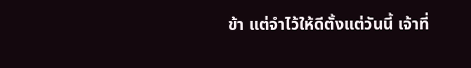ข้า แต่จำไว้ให้ดีตั้งแต่วันนี้ เจ้าที่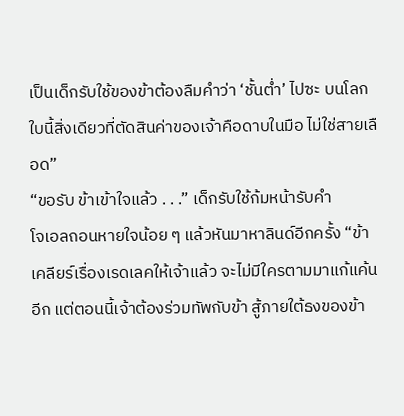เป็นเด็กรับใช้ของข้าต้องลืมคำว่า ‘ชั้นต่ำ’ ไปซะ บนโลกใบนี้สิ่งเดียวที่ตัดสินค่าของเจ้าคือดาบในมือ ไม่ใช่สายเลือด”
“ขอรับ ข้าเข้าใจแล้ว . . .” เด็กรับใช้ก้มหน้ารับคำ
โจเอลถอนหายใจน้อย ๆ แล้วหันมาหาลินด์อีกครั้ง “ข้าเคลียร์เรื่องเรดเลคให้เจ้าแล้ว จะไม่มีใครตามมาแก้แค้นอีก แต่ตอนนี้เจ้าต้องร่วมทัพกับข้า สู้ภายใต้ธงของข้า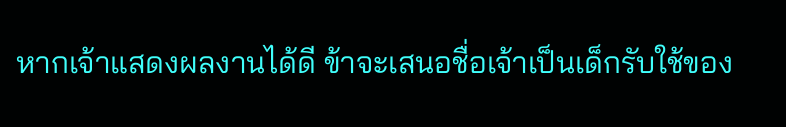หากเจ้าแสดงผลงานได้ดี ข้าจะเสนอชื่อเจ้าเป็นเด็กรับใช้ของ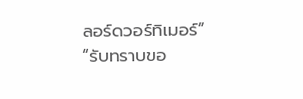ลอร์ดวอร์ทิเมอร์”
“รับทราบขอ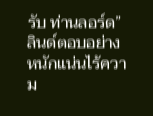รับ ท่านลอร์ด” ลินด์ตอบอย่างหนักแน่นไร้ความ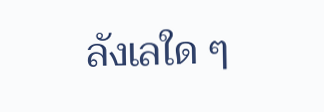ลังเลใด ๆ